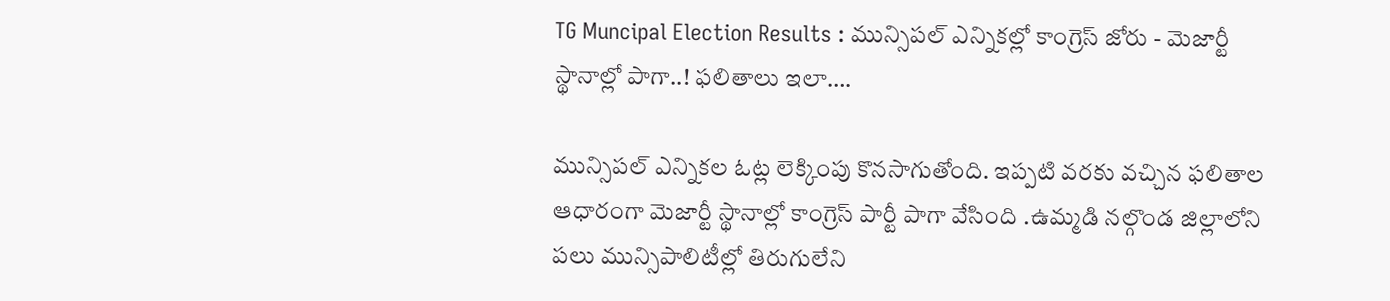TG Muncipal Election Results : మున్సిపల్ ఎన్నికల్లో కాంగ్రెస్ జోరు - మెజార్టీ స్థానాల్లో పాగా..! ఫలితాలు ఇలా….

మున్సిపల్‌ ఎన్నికల ఓట్ల లెక్కింపు కొనసాగుతోంది. ఇప్పటి వరకు వచ్చిన ఫలితాల ఆధారంగా మెజార్టీ స్థానాల్లో కాంగ్రెస్‌ పార్టీ పాగా వేసింది .ఉమ్మడి నల్గొండ జిల్లాలోని పలు మున్సిపాలిటీల్లో తిరుగులేని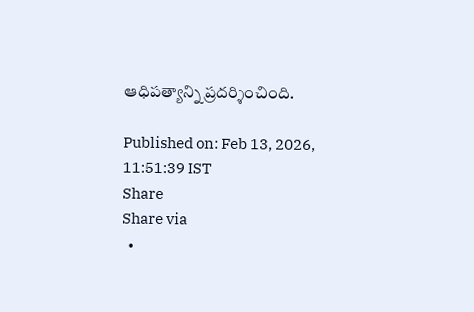ఆధిపత్యాన్ని ప్రదర్శించింది.

Published on: Feb 13, 2026, 11:51:39 IST
Share
Share via
  •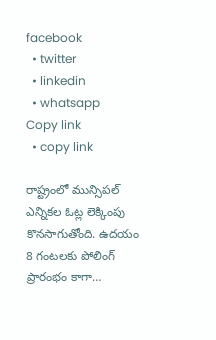facebook
  • twitter
  • linkedin
  • whatsapp
Copy link
  • copy link

రాష్ట్రంలో మున్సిపల్ ఎన్నికల ఓట్ల లెక్కింపు కొనసాగుతోంది. ఉదయం 8 గంటలకు పోలింగ్ ప్రారంభం కాగా…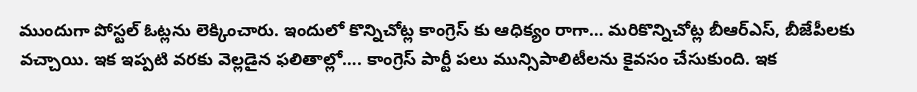ముందుగా పోస్టల్ ఓట్లను లెక్కించారు. ఇందులో కొన్నిచోట్ల కాంగ్రెస్ కు ఆధిక్యం రాగా… మరికొన్నిచోట్ల బీఆర్ఎస్, బీజేపీలకు వచ్చాయి. ఇక ఇప్పటి వరకు వెల్లడైన ఫలితాల్లో…. కాంగ్రెస్ పార్టీ పలు మున్సిపాలిటీలను కైవసం చేసుకుంది. ఇక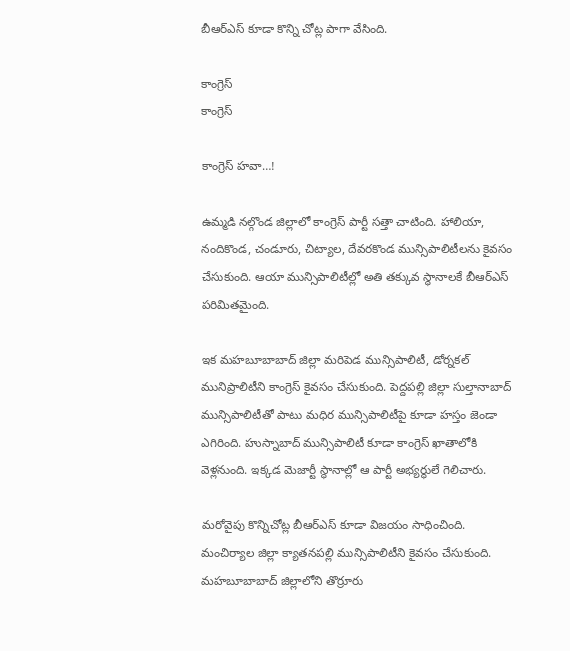బీఆర్ఎస్ కూడా కొన్ని చోట్ల పాగా వేసింది.

కాంగ్రెస్
కాంగ్రెస్

కాంగ్రెస్ హవా…!

ఉమ్మడి నల్గొండ జిల్లాలో కాంగ్రెస్ పార్టీ సత్తా చాటింది. హాలియా, నందికొండ, చండూరు, చిట్యాల, దేవరకొండ మున్సిపాలిటీలను కైవసం చేసుకుంది. ఆయా మున్సిపాలిటీల్లో అతి తక్కువ స్థానాలకే బీఆర్ఎస్ పరిమితమైంది.

ఇక మహబూబాబాద్ జిల్లా మరిపెడ మున్సిపాలిటీ, డోర్నకల్ మునిప్రాలిటీని కాంగ్రెస్ కైవసం చేసుకుంది. పెద్దపల్లి జిల్లా సుల్తానాబాద్ మున్సిపాలిటీతో పాటు మధిర మున్సిపాలిటీపై కూడా హస్తం జెండా ఎగిరింది. హుస్నాబాద్ మున్సిపాలిటీ కూడా కాంగ్రెస్ ఖాతాలోకి వెళ్లనుంది. ఇక్కడ మెజార్టీ స్థానాల్లో ఆ పార్టీ అభ్యర్థులే గెలిచారు.

మరోవైపు కొన్నిచోట్ల బీఆర్ఎస్ కూడా విజయం సాధించింది. మంచిర్యాల జిల్లా క్యాతనపల్లి మున్సిపాలిటీని కైవసం చేసుకుంది. మహబూబాబాద్ జిల్లాలోని తొర్రూరు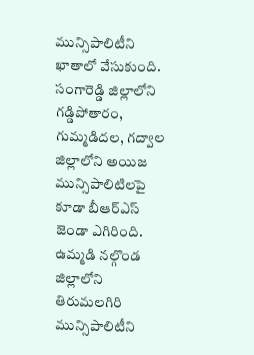మున్సిపాలిటీని ఖాతాలో వేసుకుంది. సంగారెడ్డి జిల్లాలోని గడ్డిపోతారం, గుమ్మడిదల, గద్వాల జిల్లాలోని అయిజ మున్సిపాలిటిలపై కూడా బీఆర్ఎస్ జెండా ఎగిరింది. ఉమ్మడి నల్గొండ జిల్లాలోని తిరుమలగిరి మున్సిపాలిటీని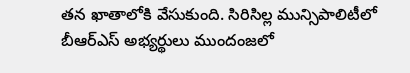తన ఖాతాలోకి వేసుకుంది. సిరిసిల్ల మున్సిపాలిటీలో బీఆర్ఎస్ అభ్యర్థులు ముందంజలో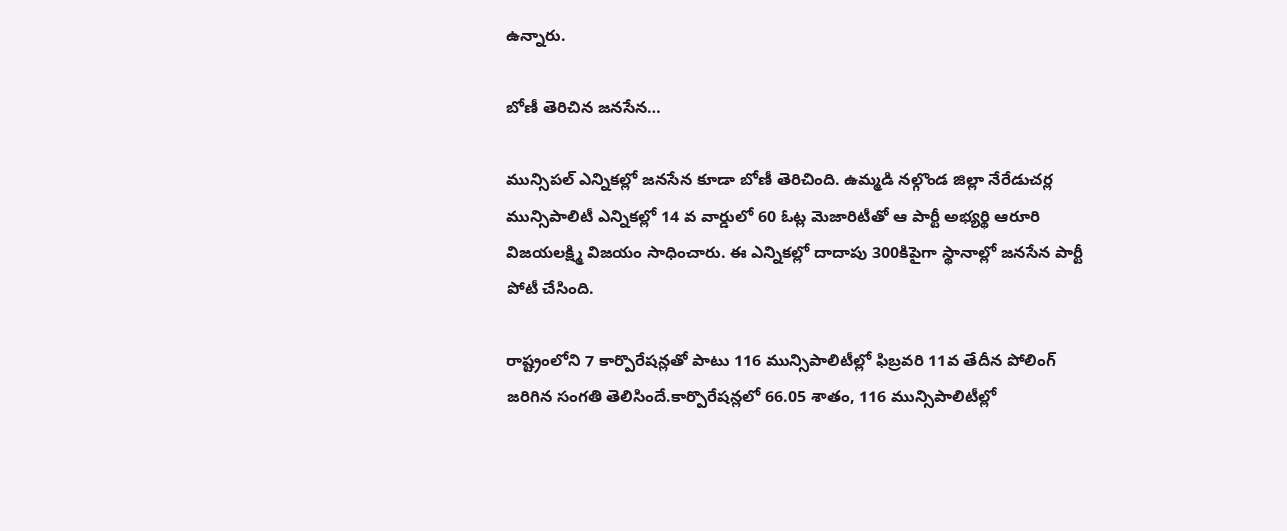ఉన్నారు.

బోణీ తెరిచిన జనసేన…

మున్సిపల్ ఎన్నికల్లో జనసేన కూడా బోణీ తెరిచింది. ఉమ్మడి నల్గొండ జిల్లా నేరేడుచర్ల మున్సిపాలిటీ ఎన్నికల్లో 14 వ వార్డులో 60 ఓట్ల మెజారిటీతో ఆ పార్టీ అభ్యర్థి ఆరూరి విజయలక్ష్మి విజయం సాధించారు. ఈ ఎన్నికల్లో దాదాపు 300కిపైగా స్థానాల్లో జనసేన పార్టీ పోటీ చేసింది.

రాష్ట్రంలోని 7 కార్పొరేషన్లతో పాటు 116 మున్సిపాలిటీల్లో ఫిబ్రవరి 11వ తేదీన పోలింగ్ జరిగిన సంగతి తెలిసిందే.కార్పొరేషన్లలో 66.05 శాతం, 116 మున్సిపాలిటీల్లో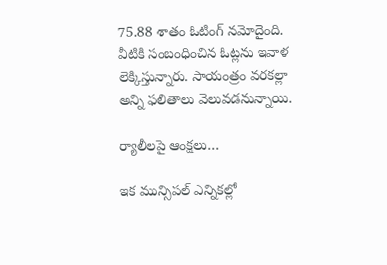75.88 శాతం ఓటింగ్ నమోదైంది. వీటికి సంబంధించిన ఓట్లను ఇవాళ లెక్కిస్తున్నారు. సాయంత్రం వరకల్లా అన్ని ఫలితాలు వెలువడనున్నాయి.

ర్యాలీలపై ఆంక్షలు…

ఇక మున్సిపల్ ఎన్నికల్లో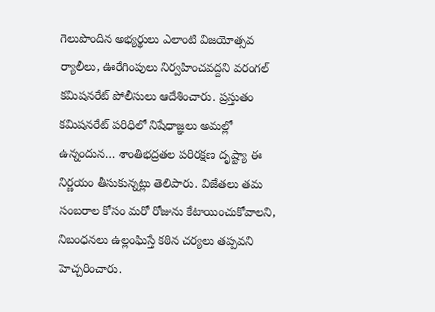గెలుపొందిన అభ్యర్థులు ఎలాంటి విజయోత్సవ ర్యాలీలు, ఊరేగింపులు నిర్వహించవద్దని వరంగల్ కమిషనరేట్ పోలీసులు ఆదేశించారు. ప్రస్తుతం కమిషనరేట్ పరిధిలో నిషేధాజ్ఞలు అమల్లో ఉన్నందున… శాంతిభద్రతల పరిరక్షణ దృష్ట్యా ఈ నిర్ణయం తీసుకున్నట్లు తెలిపారు. విజేతలు తమ సంబరాల కోసం మరో రోజును కేటాయించుకోవాలని, నిబంధనలు ఉల్లంఘిస్తే కఠిన చర్యలు తప్పవని హెచ్చరించారు.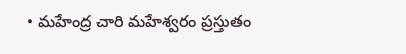• మహేంద్ర చారి మహేశ్వరం ప్రస్తుతం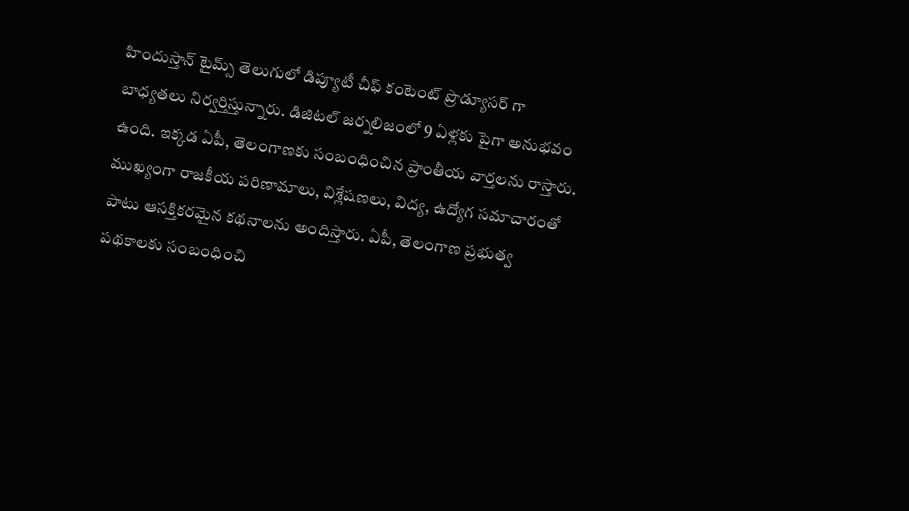హిందుస్తాన్ టైమ్స్ తెలుగులో డిప్యూటీ చీఫ్ కంటెంట్ ప్రొడ్యూసర్ గా బాధ్యతలు నిర్వర్తిస్తున్నారు. డిజిటల్ జర్నలిజంలో 9 ఏళ్లకు పైగా అనుభవం ఉంది. ఇక్కడ ఏపీ, తెలంగాణకు సంబంధించిన ప్రాంతీయ వార్తలను రాస్తారు. ముఖ్యంగా రాజకీయ పరిణామాలు, విశ్లేషణలు, విద్య, ఉద్యోగ సమాచారంతో పాటు ఆసక్తికరమైన కథనాలను అందిస్తారు. ఏపీ, తెలంగాణ ప్రభుత్వ పథకాలకు సంబంధించి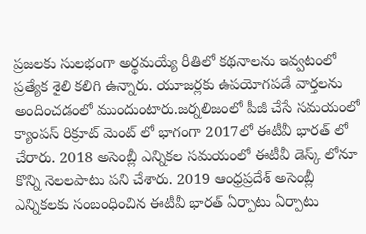ప్రజలకు సులభంగా అర్థమయ్యే రీతిలో కథనాలను ఇవ్వటంలో ప్రత్యేక శైలి కలిగి ఉన్నారు. యూజర్లకు ఉపయోగపడే వార్తలను అందించడంలో ముందుంటారు.జర్నలిజంలో పీజీ చేసే సమయంలో క్యాంపస్ రిక్రూట్ మెంట్ లో భాగంగా 2017లో ఈటీవీ భారత్ లో చేరారు. 2018 అసెంబ్లీ ఎన్నికల సమయంలో ఈటీవీ డెస్క్ లోనూ కొన్ని నెలలపాటు పని చేశారు. 2019 ఆంధ్రప్రదేశ్ అసెంబ్లీ ఎన్నికలకు సంబంధించిన ఈటీవీ భారత్ ఏర్పాటు ఏర్పాటు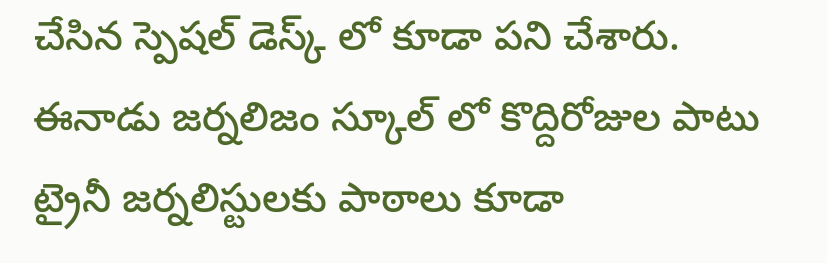చేసిన స్పెషల్ డెస్క్ లో కూడా పని చేశారు. ఈనాడు జర్నలిజం స్కూల్ లో కొద్దిరోజుల పాటు ట్రైనీ జర్నలిస్టులకు పాఠాలు కూడా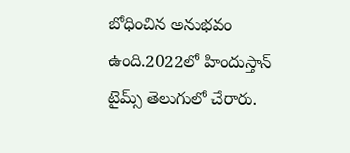బోధించిన అనుభవం ఉంది.2022లో హిందుస్తాన్ టైమ్స్ తెలుగులో చేరారు.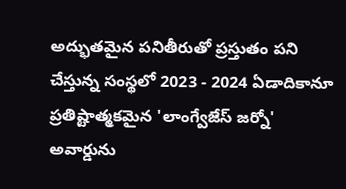అద్భుతమైన పనితీరుతో ప్రస్తుతం పని చేస్తున్న సంస్థలో 2023 - 2024 ఏడాదికానూ ప్రతిష్టాత్మకమైన 'లాంగ్వేజేస్ జర్నో' అవార్డును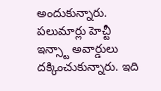అందుకున్నారు. పలుమార్లు హెచ్టీ ఇన్స్టా అవార్డులు దక్కించుకున్నారు. ఇది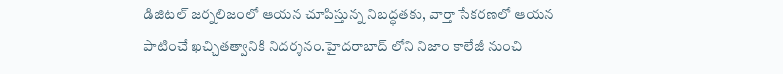డిజిటల్ జర్నలిజంలో ఆయన చూపిస్తున్న నిబద్ధతకు, వార్తా సేకరణలో ఆయన పాటించే ఖచ్చితత్వానికి నిదర్శనం.హైదరాబాద్ లోని నిజాం కాలేజీ నుంచి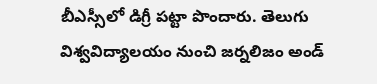బీఎస్సీలో డిగ్రీ పట్టా పొందారు. తెలుగు విశ్వవిద్యాలయం నుంచి జర్నలిజం అండ్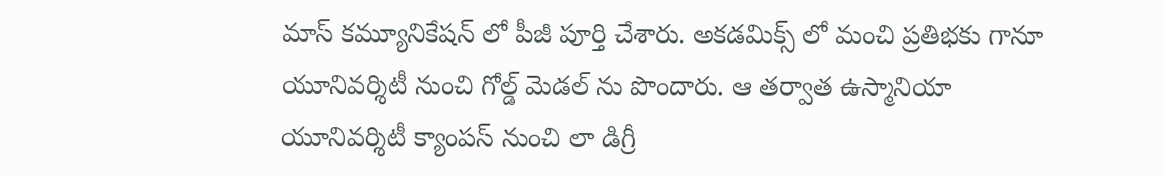మాస్ కమ్యూనికేషన్ లో పీజీ పూర్తి చేశారు. అకడమిక్స్ లో మంచి ప్రతిభకు గానూ యూనివర్శిటీ నుంచి గోల్డ్ మెడల్ ను పొందారు. ఆ తర్వాత ఉస్మానియా యూనివర్శిటీ క్యాంపస్ నుంచి లా డిగ్రీ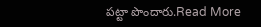పట్టా పొందారు.Read More